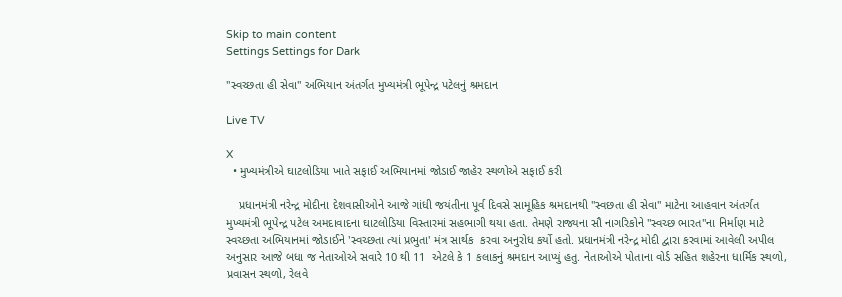Skip to main content
Settings Settings for Dark

"સ્વચ્છતા હી સેવા" અભિયાન અંતર્ગત મુખ્યમંત્રી ભૂપેન્દ્ર પટેલનું શ્રમદાન

Live TV

X
  • મુખ્યમંત્રીએ ઘાટલોડિયા ખાતે સફાઈ અભિયાનમાં જોડાઈ જાહેર સ્થળોએ સફાઈ કરી

    પ્રધાનમંત્રી નરેન્દ્ર મોદીના દેશવાસીઓને આજે ગાંધી જયંતીના પૂર્વ દિવસે સામૂહિક શ્રમદાનથી "સ્વછતા હી સેવા" માટેના આહવાન અંતર્ગત મુખ્યમંત્રી ભૂપેન્દ્ર પટેલ અમદાવાદના ઘાટલોડિયા વિસ્તારમાં સહભાગી થયા હતા. તેમણે રાજ્યના સૌ નાગરિકોને "સ્વચ્છ ભારત"ના નિર્માણ માટે સ્વચ્છતા અભિયાનમાં જોડાઈને 'સ્વચ્છતા ત્યાં પ્રભુતા' મંત્ર સાર્થક  કરવા અનુરોધ કર્યો હતો. પ્રધાનમંત્રી નરેન્દ્ર મોદી દ્વારા કરવામાં આવેલી અપીલ અનુસાર આજે બધા જ નેતાઓએ સવારે 10 થી 11  એટલે કે 1 કલાકનું શ્રમદાન આપ્યું હતુ. નેતાઓએ પોતાના વોર્ડ સહિત શહેરના ધાર્મિક સ્થળો, પ્રવાસન સ્થળો, રેલવે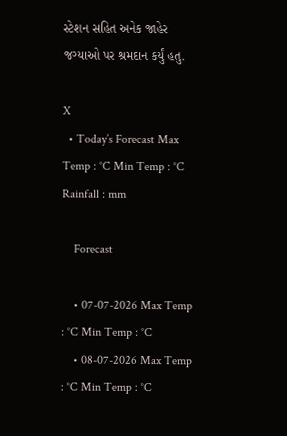સ્ટેશન સહિત અનેક જાહેર જગ્યાઓ પર શ્રમદાન કર્યું હતુ.

X
  • Today’s Forecast Max Temp : °C Min Temp : °C Rainfall : mm

    Forecast

    • 07-07-2026 Max Temp : °C Min Temp : °C
    • 08-07-2026 Max Temp : °C Min Temp : °C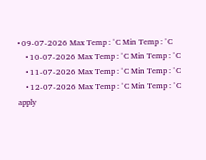• 09-07-2026 Max Temp : °C Min Temp : °C
    • 10-07-2026 Max Temp : °C Min Temp : °C
    • 11-07-2026 Max Temp : °C Min Temp : °C
    • 12-07-2026 Max Temp : °C Min Temp : °C
apply